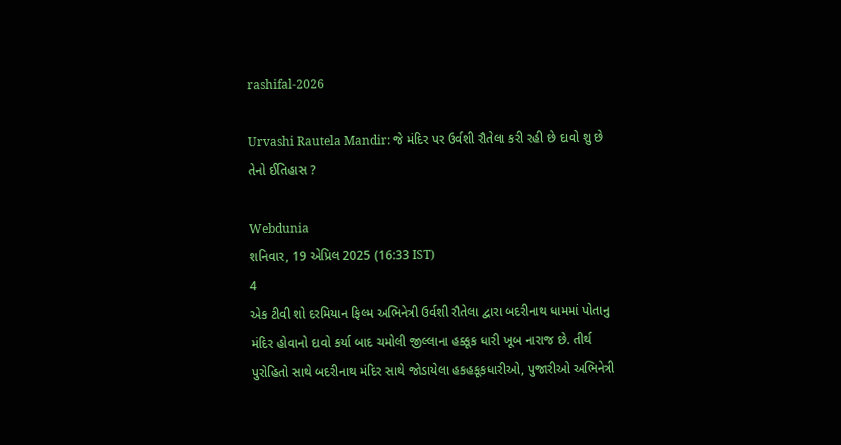rashifal-2026

Urvashi Rautela Mandir: જે મંદિર પર ઉર્વશી રૌતેલા કરી રહી છે દાવો શુ છે તેનો ઈતિહાસ ?

Webdunia
શનિવાર, 19 એપ્રિલ 2025 (16:33 IST)
4
એક ટીવી શો દરમિયાન ફિલ્મ અભિનેત્રી ઉર્વશી રૌતેલા દ્વારા બદરીનાથ ધામમાં પોતાનુ મંદિર હોવાનો દાવો કર્યા બાદ ચમોલી જીલ્લાના હક્કૂક ધારી ખૂબ નારાજ છે. તીર્થ પુરોહિતો સાથે બદરીનાથ મંદિર સાથે જોડાયેલા હકહકૂકધારીઓ, પુજારીઓ અભિનેત્રી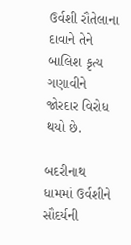ઉર્વશી રૌતેલાના દાવાને તેને બાલિશ કૃત્ય ગણાવીને જોરદાર વિરોધ થયો છે.

બદરીનાથ ધામમાં ઉર્વશીને સૌદર્યની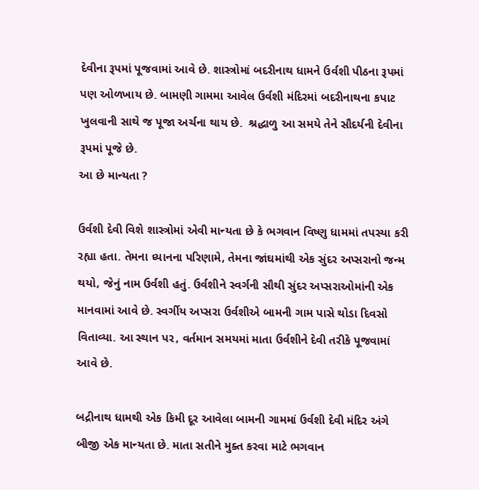દેવીના રૂપમાં પૂજવામાં આવે છે. શાસ્ત્રોમાં બદરીનાથ ધામને ઉર્વશી પીઠના રૂપમાં પણ ઓળખાય છે. બામણી ગામમા આવેલ ઉર્વશી મંદિરમાં બદરીનાથના કપાટ ખુલવાની સાથે જ પૂજા અર્ચના થાય છે.  શ્રદ્ધાળુ આ સમયે તેને સૌદર્યની દેવીના રૂપમાં પૂજે છે.
આ છે માન્યતા ?

ઉર્વશી દેવી વિશે શાસ્ત્રોમાં એવી માન્યતા છે કે ભગવાન વિષ્ણુ ધામમાં તપસ્યા કરી રહ્યા હતા. તેમના ધ્યાનના પરિણામે, તેમના જાંઘમાંથી એક સુંદર અપ્સરાનો જન્મ થયો, જેનું નામ ઉર્વશી હતું. ઉર્વશીને સ્વર્ગની સૌથી સુંદર અપ્સરાઓમાંની એક માનવામાં આવે છે. સ્વર્ગીય અપ્સરા ઉર્વશીએ બામની ગામ પાસે થોડા દિવસો વિતાવ્યા. આ સ્થાન પર, વર્તમાન સમયમાં માતા ઉર્વશીને દેવી તરીકે પૂજવામાં આવે છે.

બદ્રીનાથ ધામથી એક કિમી દૂર આવેલા બામની ગામમાં ઉર્વશી દેવી મંદિર અંગે બીજી એક માન્યતા છે. માતા સતીને મુક્ત કરવા માટે ભગવાન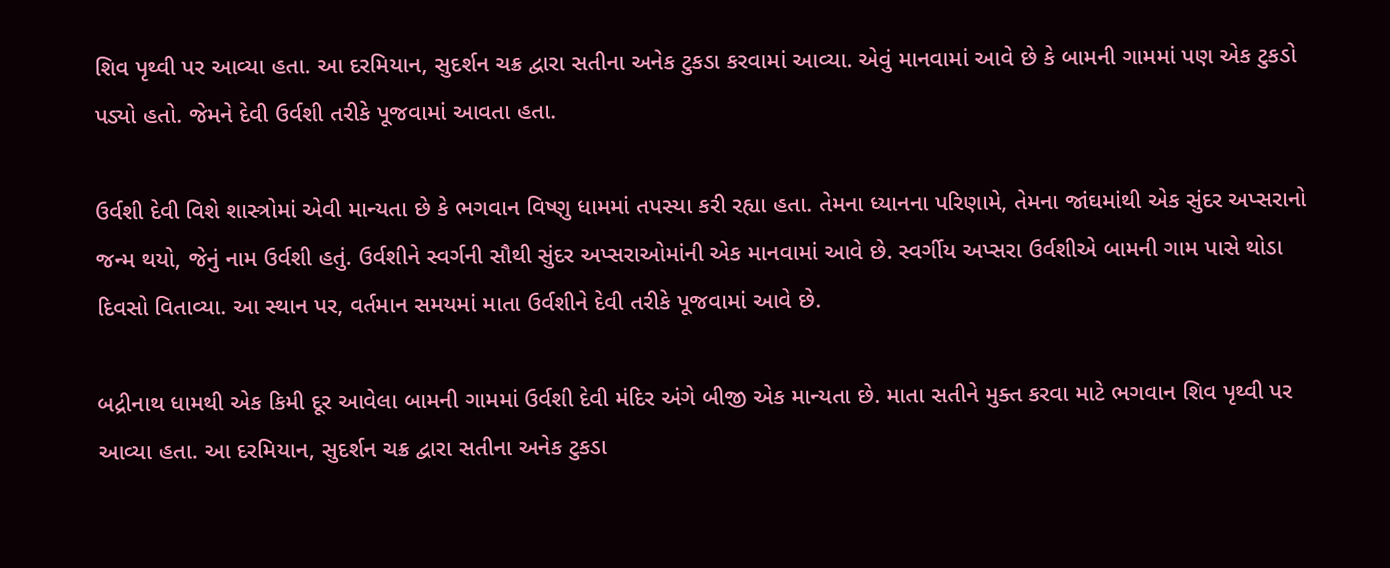શિવ પૃથ્વી પર આવ્યા હતા. આ દરમિયાન, સુદર્શન ચક્ર દ્વારા સતીના અનેક ટુકડા કરવામાં આવ્યા. એવું માનવામાં આવે છે કે બામની ગામમાં પણ એક ટુકડો પડ્યો હતો. જેમને દેવી ઉર્વશી તરીકે પૂજવામાં આવતા હતા.

ઉર્વશી દેવી વિશે શાસ્ત્રોમાં એવી માન્યતા છે કે ભગવાન વિષ્ણુ ધામમાં તપસ્યા કરી રહ્યા હતા. તેમના ધ્યાનના પરિણામે, તેમના જાંઘમાંથી એક સુંદર અપ્સરાનો જન્મ થયો, જેનું નામ ઉર્વશી હતું. ઉર્વશીને સ્વર્ગની સૌથી સુંદર અપ્સરાઓમાંની એક માનવામાં આવે છે. સ્વર્ગીય અપ્સરા ઉર્વશીએ બામની ગામ પાસે થોડા દિવસો વિતાવ્યા. આ સ્થાન પર, વર્તમાન સમયમાં માતા ઉર્વશીને દેવી તરીકે પૂજવામાં આવે છે.

બદ્રીનાથ ધામથી એક કિમી દૂર આવેલા બામની ગામમાં ઉર્વશી દેવી મંદિર અંગે બીજી એક માન્યતા છે. માતા સતીને મુક્ત કરવા માટે ભગવાન શિવ પૃથ્વી પર આવ્યા હતા. આ દરમિયાન, સુદર્શન ચક્ર દ્વારા સતીના અનેક ટુકડા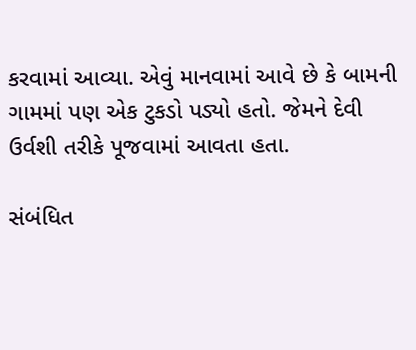કરવામાં આવ્યા. એવું માનવામાં આવે છે કે બામની ગામમાં પણ એક ટુકડો પડ્યો હતો. જેમને દેવી ઉર્વશી તરીકે પૂજવામાં આવતા હતા.

સંબંધિત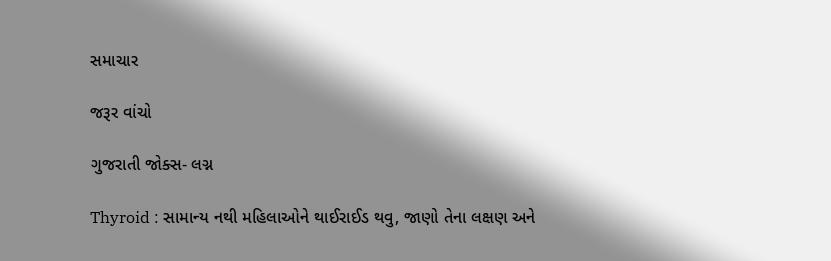સમાચાર

જરૂર વાંચો

ગુજરાતી જોક્સ- લગ્ન

Thyroid : સામાન્ય નથી મહિલાઓને થાઈરાઈડ થવુ, જાણો તેના લક્ષણ અને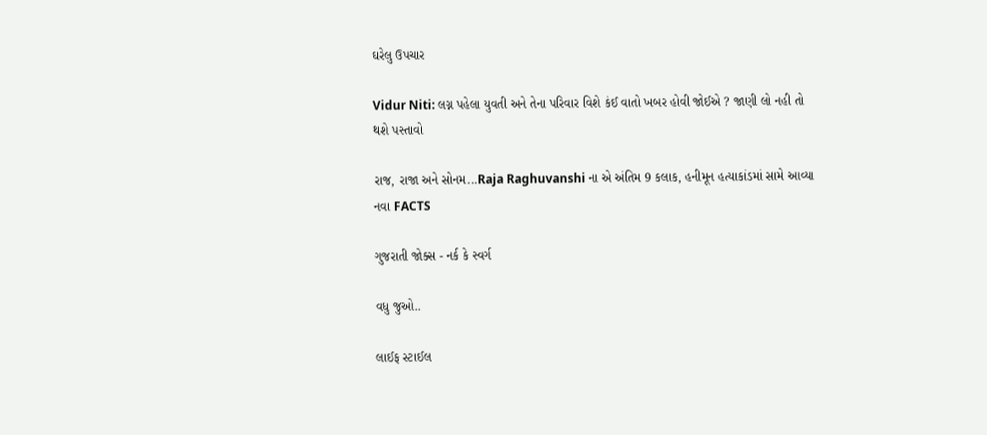ઘરેલુ ઉપચાર

Vidur Niti: લગ્ન પહેલા યુવતી અને તેના પરિવાર વિશે કંઈ વાતો ખબર હોવી જોઈએ ? જાણી લો નહી તો થશે પસ્તાવો

રાજ, રાજા અને સોનમ...Raja Raghuvanshi ના એ અંતિમ 9 કલાક, હનીમૂન હત્યાકાંડમાં સામે આવ્યા નવા FACTS

ગુજરાતી જોક્સ - નર્ક કે સ્વર્ગ

વધુ જુઓ..

લાઈફ સ્ટાઈલ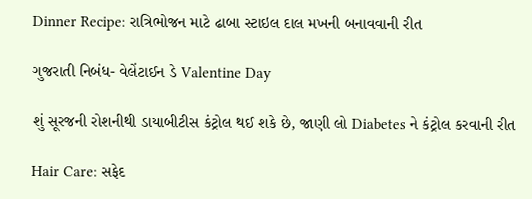Dinner Recipe: રાત્રિભોજન માટે ઢાબા સ્ટાઇલ દાલ મખની બનાવવાની રીત

ગુજરાતી નિબંધ- વેલેંટાઈન ડે Valentine Day

શું સૂરજની રોશનીથી ડાયાબીટીસ કંટ્રોલ થઈ શકે છે, જાણી લો Diabetes ને કંટ્રોલ કરવાની રીત

Hair Care: સફેદ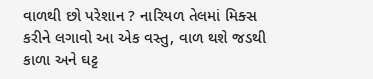વાળથી છો પરેશાન ? નારિયળ તેલમાં મિક્સ કરીને લગાવો આ એક વસ્તુ, વાળ થશે જડથી કાળા અને ઘટ્ટ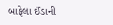બાફેલા ઈંડાની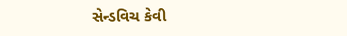સેન્ડવિચ કેવી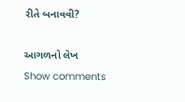રીતે બનાવવી?

આગળનો લેખ
Show comments